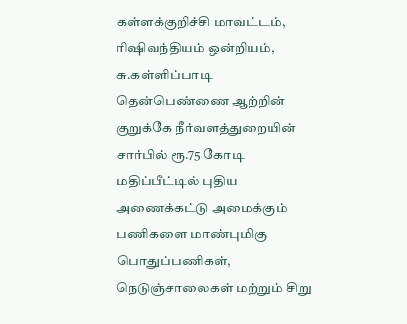கள்ளக்குறிச்சி மாவட்டம், ரிஷிவந்தியம் ஒன்றியம், சு.கள்ளிப்பாடி தென்பெண்ணை ஆற்றின் குறுக்கே நீர்வளத்துறையின் சார்பில் ரூ.75 கோடி மதிப்பீட்டில் புதிய அணைக்கட்டு அமைக்கும் பணிகளை மாண்புமிகு பொதுப்பணிகள், நெடுஞ்சாலைகள் மற்றும் சிறு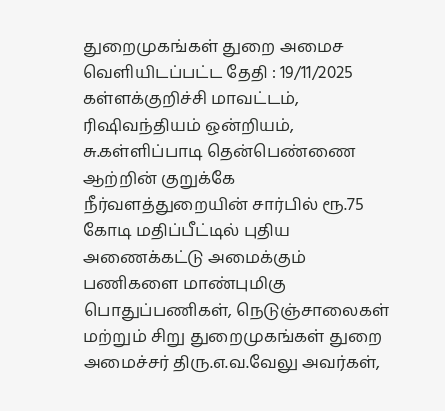துறைமுகங்கள் துறை அமைச
வெளியிடப்பட்ட தேதி : 19/11/2025
கள்ளக்குறிச்சி மாவட்டம், ரிஷிவந்தியம் ஒன்றியம், சு.கள்ளிப்பாடி தென்பெண்ணை ஆற்றின் குறுக்கே நீர்வளத்துறையின் சார்பில் ரூ.75 கோடி மதிப்பீட்டில் புதிய அணைக்கட்டு அமைக்கும் பணிகளை மாண்புமிகு பொதுப்பணிகள், நெடுஞ்சாலைகள் மற்றும் சிறு துறைமுகங்கள் துறை அமைச்சர் திரு.எ.வ.வேலு அவர்கள்,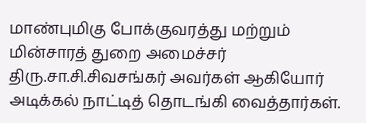மாண்புமிகு போக்குவரத்து மற்றும் மின்சாரத் துறை அமைச்சர் திரு.சா.சி.சிவசங்கர் அவர்கள் ஆகியோர் அடிக்கல் நாட்டித் தொடங்கி வைத்தார்கள்.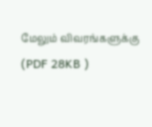மேலும் விவரங்களுக்கு (PDF 28KB )